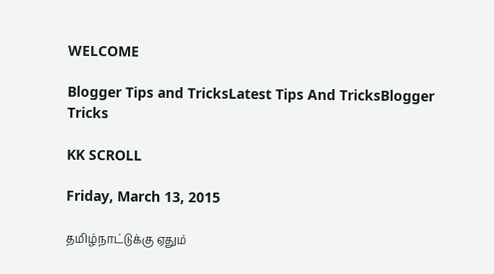WELCOME

Blogger Tips and TricksLatest Tips And TricksBlogger Tricks

KK SCROLL

Friday, March 13, 2015

தமிழ்நாட்டுக்கு ஏதும்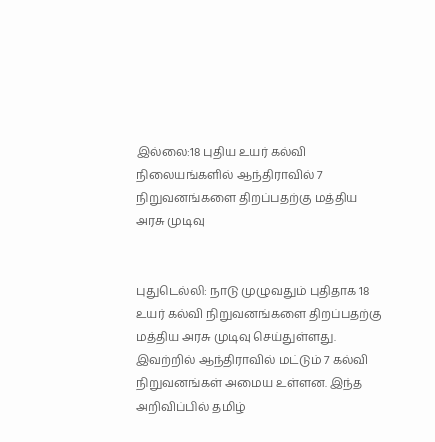இல்லை:18 புதிய உயர் கல்வி நிலையங்களில் ஆந்திராவில் 7 நிறுவனங்களை திறப்பதற்கு மத்திய அரசு முடிவு


புதுடெல்லி: நாடு முழுவதும் புதிதாக 18 உயர் கல்வி நிறுவனங்களை திறப்பதற்கு மத்திய அரசு முடிவு செய்துள்ளது. இவற்றில் ஆந்திராவில் மட்டும் 7 கல்வி நிறுவனங்கள் அமைய உள்ளன. இந்த அறிவிப்பில் தமிழ்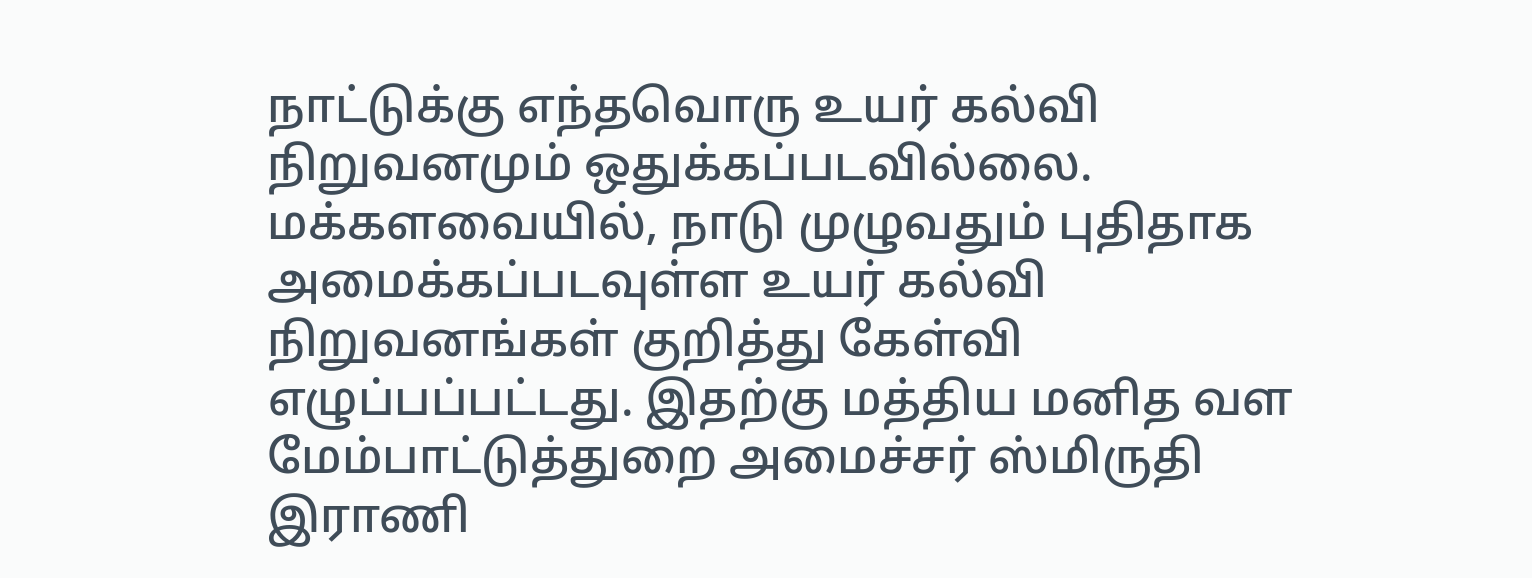நாட்டுக்கு எந்தவொரு உயர் கல்வி நிறுவனமும் ஒதுக்கப்படவில்லை. மக்களவையில், நாடு முழுவதும் புதிதாக அமைக்கப்படவுள்ள உயர் கல்வி நிறுவனங்கள் குறித்து கேள்வி எழுப்பப்பட்டது. இதற்கு மத்திய மனித வள மேம்பாட்டுத்துறை அமைச்சர் ஸ்மிருதி இராணி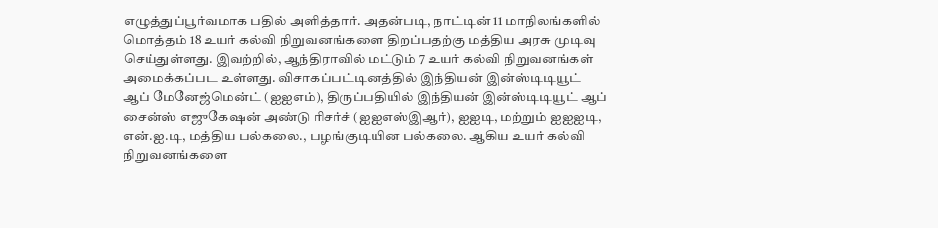எழுத்துப்பூர்வமாக பதில் அளித்தார். அதன்படி, நாட்டின் 11 மாநிலங்களில் மொத்தம் 18 உயர் கல்வி நிறுவனங்களை திறப்பதற்கு மத்திய அரசு முடிவு செய்துள்ளது. இவற்றில், ஆந்திராவில் மட்டும் 7 உயர் கல்வி நிறுவனங்கள் அமைக்கப்பட உள்ளது. விசாகப்பட்டினத்தில் இந்தியன் இன்ஸ்டிடியூட் ஆப் மேனேஜ்மென்ட் (ஐஐஎம்), திருப்பதியில் இந்தியன் இன்ஸ்டிடியூட் ஆப் சைன்ஸ் எஜுகேஷன் அண்டு ரிசர்ச் (ஐஐஎஸ்இஆர்), ஐஐடி, மற்றும் ஐஐஐடி, என்.ஐ.டி, மத்திய பல்கலை., பழங்குடியின பல்கலை. ஆகிய உயர் கல்வி நிறுவனங்களை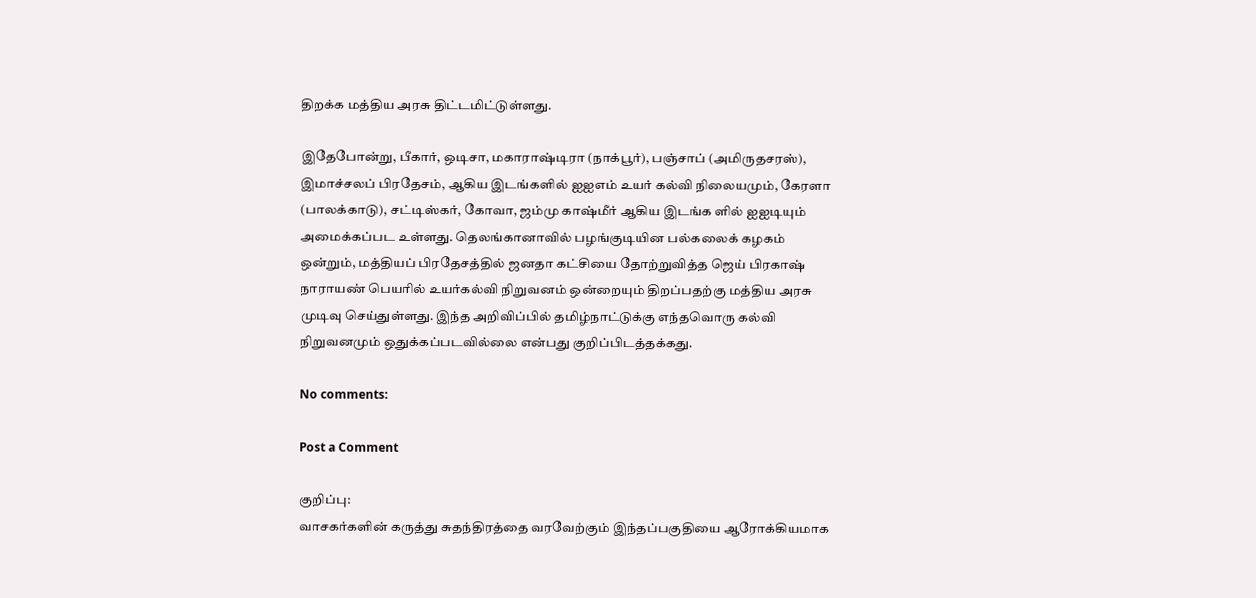திறக்க மத்திய அரசு திட்டமிட்டுள்ளது.

இதேபோன்று, பீகார், ஒடிசா, மகாராஷ்டிரா (நாக்பூர்), பஞ்சாப் (அமிருதசரஸ்), இமாச்சலப் பிரதேசம், ஆகிய இடங்களில் ஐஐஎம் உயர் கல்வி நிலையமும், கேரளா (பாலக்காடு), சட்டிஸ்கர், கோவா, ஜம்மு காஷ்மீர் ஆகிய இடங்க ளில் ஐஐடியும் அமைக்கப்பட உள்ளது. தெலங்கானாவில் பழங்குடியின பல்கலைக் கழகம் ஒன்றும், மத்தியப் பிரதேசத்தில் ஜனதா கட்சியை தோற்றுவித்த ஜெய் பிரகாஷ் நாராயண் பெயரில் உயர்கல்வி நிறுவனம் ஒன்றையும் திறப்பதற்கு மத்திய அரசு முடிவு செய்துள்ளது. இந்த அறிவிப்பில் தமிழ்நாட்டுக்கு எந்தவொரு கல்வி நிறுவனமும் ஒதுக்கப்படவில்லை என்பது குறிப்பிடத்தக்கது.

No comments:

Post a Comment

குறிப்பு:
வாசகர்களின் கருத்து சுதந்திரத்தை வரவேற்கும் இந்தப்பகுதியை ஆரோக்கியமாக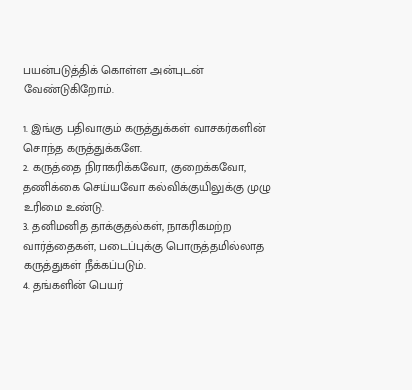பயன்படுத்திக் கொள்ள அன்புடன் வேண்டுகிறோம்.

1. இங்கு பதிவாகும் கருத்துக்கள் வாசகர்களின் சொந்த கருத்துக்களே.
2. கருத்தை நிராகரிக்கவோ, குறைக்கவோ, தணிக்கை செய்யவோ கல்விக்குயிலுக்கு முழு உரிமை உண்டு.
3. தனிமனித தாக்குதல்கள், நாகரிகமற்ற வார்த்தைகள், படைப்புக்கு பொருத்தமில்லாத கருத்துகள் நீக்கப்படும்.
4. தங்களின் பெயர்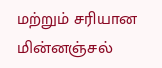மற்றும் சரியான மின்னஞ்சல்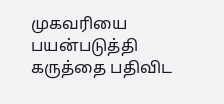முகவரியை பயன்படுத்தி கருத்தை பதிவிட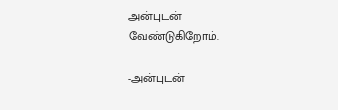அன்புடன் வேண்டுகிறோம்.

-அன்புடன்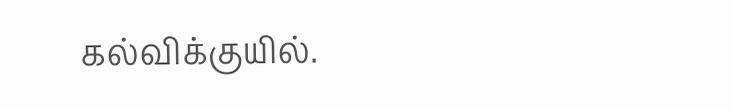கல்விக்குயில்.